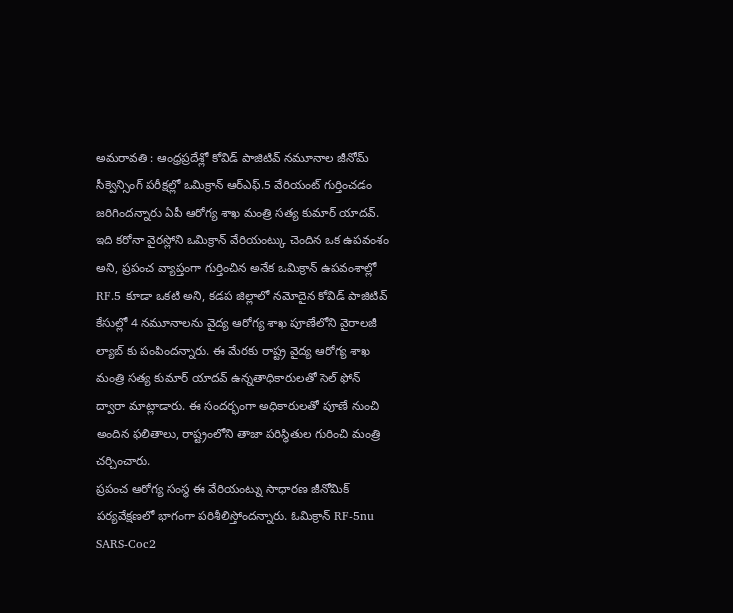అమరావతి : ఆంధ్రప్రదేశ్లో కోవిడ్ పాజిటివ్ నమూనాల జీనోమ్ సీక్వెన్సింగ్ పరీక్షల్లో ఒమిక్రాన్ ఆర్ఎఫ్.5 వేరియంట్ గుర్తించడం జరిగిందన్నారు ఏపీ ఆరోగ్య శాఖ మంత్రి సత్య కుమార్ యాదవ్. ఇది కరోనా వైరస్లోని ఒమిక్రాన్ వేరియంట్కు చెందిన ఒక ఉపవంశం అని, ప్రపంచ వ్యాప్తంగా గుర్తించిన అనేక ఒమిక్రాన్ ఉపవంశాల్లో RF.5 కూడా ఒకటి అని, కడప జిల్లాలో నమోదైన కోవిడ్ పాజిటివ్ కేసుల్లో 4 నమూనాలను వైద్య ఆరోగ్య శాఖ పూణేలోని వైరాలజీ ల్యాబ్ కు పంపిందన్నారు. ఈ మేరకు రాష్ట్ర వైద్య ఆరోగ్య శాఖ మంత్రి సత్య కుమార్ యాదవ్ ఉన్నతాధికారులతో సెల్ ఫోన్ ద్వారా మాట్లాడారు. ఈ సందర్భంగా అధికారులతో పూణే నుంచి అందిన ఫలితాలు, రాష్ట్రంలోని తాజా పరిస్థితుల గురించి మంత్రి చర్చించారు.
ప్రపంచ ఆరోగ్య సంస్థ ఈ వేరియంట్ను సాధారణ జీనోమిక్ పర్యవేక్షణలో భాగంగా పరిశీలిస్తోందన్నారు. ఓమిక్రాన్ RF-5nu SARS-Coc2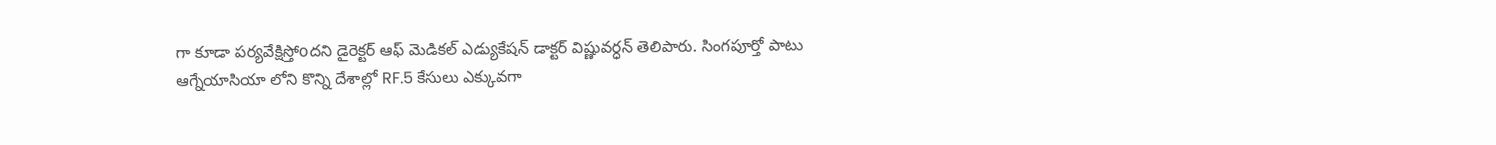గా కూడా పర్యవేక్షిస్తోoదని డైరెక్టర్ ఆఫ్ మెడికల్ ఎడ్యుకేషన్ డాక్టర్ విష్ణువర్ధన్ తెలిపారు. సింగపూర్తో పాటు ఆగ్నేయాసియా లోని కొన్ని దేశాల్లో RF.5 కేసులు ఎక్కువగా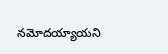నమోదయ్యాయని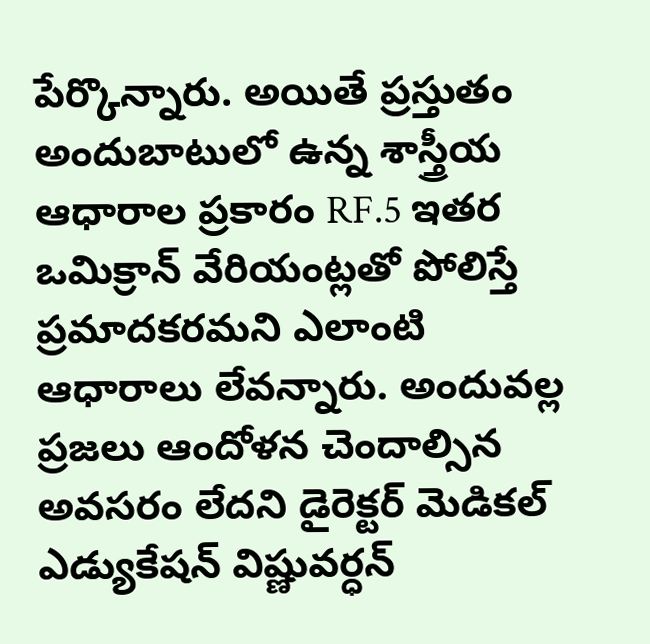పేర్కొన్నారు. అయితే ప్రస్తుతం అందుబాటులో ఉన్న శాస్త్రీయ ఆధారాల ప్రకారం RF.5 ఇతర ఒమిక్రాన్ వేరియంట్లతో పోలిస్తే ప్రమాదకరమని ఎలాంటి ఆధారాలు లేవన్నారు. అందువల్ల ప్రజలు ఆందోళన చెందాల్సిన అవసరం లేదని డైరెక్టర్ మెడికల్ ఎడ్యుకేషన్ విష్ణువర్ధన్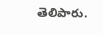తెలిపారు.